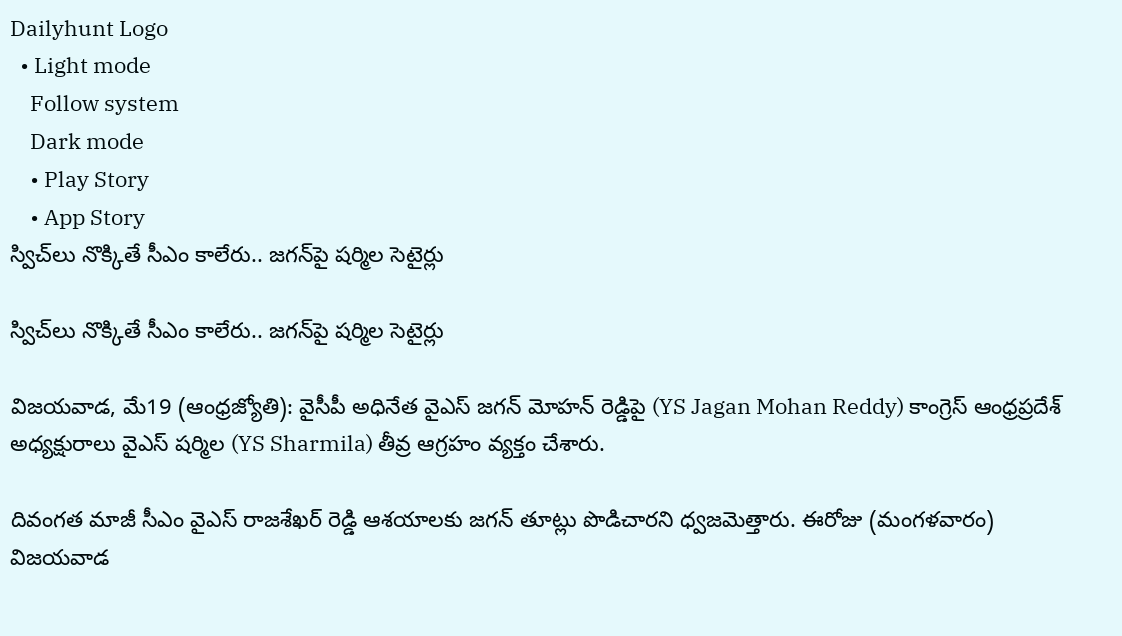Dailyhunt Logo
  • Light mode
    Follow system
    Dark mode
    • Play Story
    • App Story
స్విచ్‌లు నొక్కితే సీఎం కాలేరు.. జగన్‌పై షర్మిల సెటైర్లు

స్విచ్‌లు నొక్కితే సీఎం కాలేరు.. జగన్‌పై షర్మిల సెటైర్లు

విజయవాడ, మే19 (ఆంధ్రజ్యోతి): వైసీపీ అధినేత వైఎస్ జగన్ మోహన్ రెడ్డిపై (YS Jagan Mohan Reddy) కాంగ్రెస్ ఆంధ్రప్రదేశ్ అధ్యక్షురాలు వైఎస్ షర్మిల (YS Sharmila) తీవ్ర ఆగ్రహం వ్యక్తం చేశారు.

దివంగత మాజీ సీఎం వైఎస్ రాజశేఖర్ రెడ్డి ఆశయాలకు జగన్ తూట్లు పొడిచారని ధ్వజమెత్తారు. ఈరోజు (మంగళవారం) విజయవాడ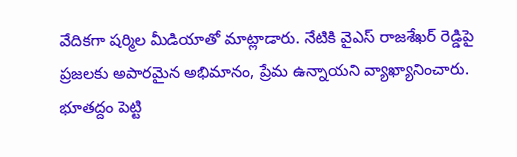వేదికగా షర్మిల మీడియాతో మాట్లాడారు. నేటికి వైఎస్ రాజశేఖర్ రెడ్డిపై ప్రజలకు అపారమైన అభిమానం, ప్రేమ ఉన్నాయని వ్యాఖ్యానించారు. భూతద్దం పెట్టి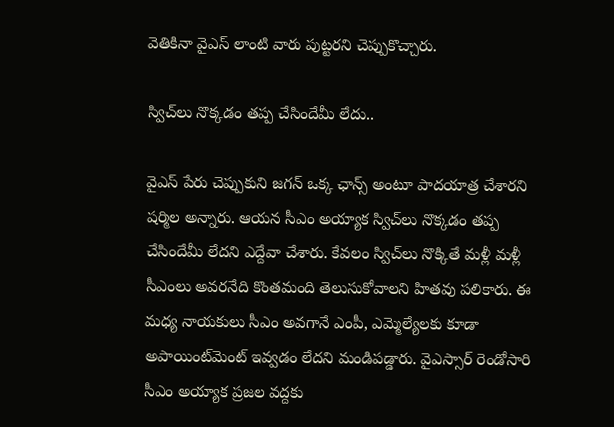వెతికినా వైఎస్ లాంటి వారు పుట్టరని చెప్పుకొచ్చారు.

స్విచ్‌లు నొక్కడం తప్ప చేసిందేమీ లేదు..

వైఎస్ పేరు చెప్పుకుని జగన్ ఒక్క ఛాన్స్ అంటూ పాదయాత్ర చేశారని షర్మిల అన్నారు. ఆయన సీఎం అయ్యాక స్విచ్‌లు నొక్కడం తప్ప చేసిందేమీ లేదని ఎద్దేవా చేశారు. కేవలం స్విచ్‌లు నొక్కితే మళ్లీ మళ్లీ సీఎంలు అవరనేది కొంతమంది తెలుసుకోవాలని హితవు పలికారు. ఈ మధ్య నాయకులు సీఎం అవగానే ఎంపీ, ఎమ్మెల్యేలకు కూడా అపాయింట్‌మెంట్ ఇవ్వడం లేదని మండిపడ్డారు. వైఎస్సార్ రెండోసారి సీఎం అయ్యాక ప్రజల వద్దకు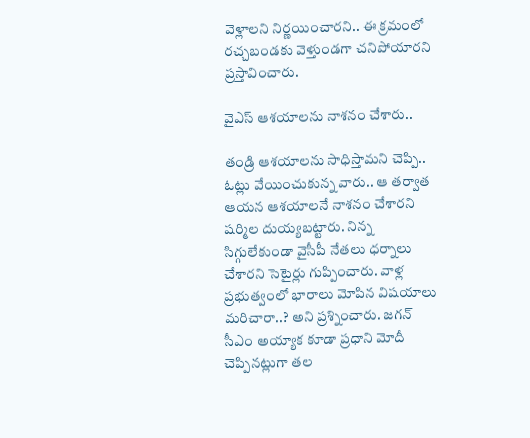వెళ్లాలని నిర్ణయించారని.. ఈ క్రమంలో రచ్చబండకు వెళ్తుండగా చనిపోయారని ప్రస్తావించారు.

వైఎస్ ఆశయాలను నాశనం చేశారు..

తండ్రి ఆశయాలను సాధిస్తామని చెప్పి.. ఓట్లు వేయించుకున్న వారు.. ఆ తర్వాత ఆయన ఆశయాలనే నాశనం చేశారని షర్మిల దుయ్యబట్టారు. నిన్న సిగ్గులేకుండా వైసీపీ నేతలు ధర్నాలు చేశారని సెటైర్లు గుప్పించారు. వాళ్ల ప్రభుత్వంలో భారాలు మోపిన విషయాలు మరిచారా..? అని ప్రశ్నించారు. జగన్ సీఎం అయ్యాక కూడా ప్రధాని మోదీ చెప్పినట్లుగా తల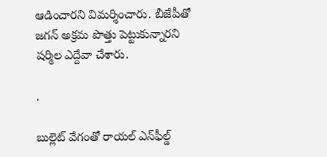ఆడించారని విమర్శించారు. బీజేపీతో జగన్ అక్రమ పొత్తు పెట్టుకున్నారని షర్మిల ఎద్దేవా చేశారు.

.

బుల్లెట్ వేగంతో రాయల్ ఎన్‌ఫీల్డ్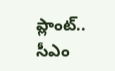ప్లాంట్.. సీఎం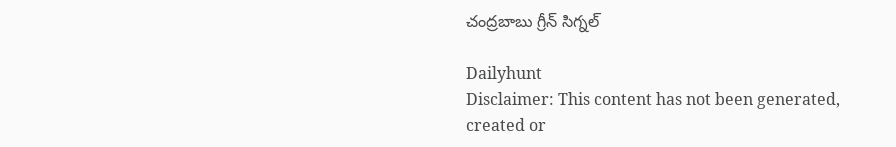చంద్రబాబు గ్రీన్ సిగ్నల్

Dailyhunt
Disclaimer: This content has not been generated, created or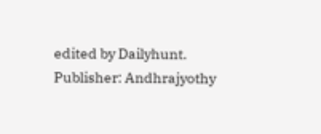edited by Dailyhunt. Publisher: Andhrajyothy